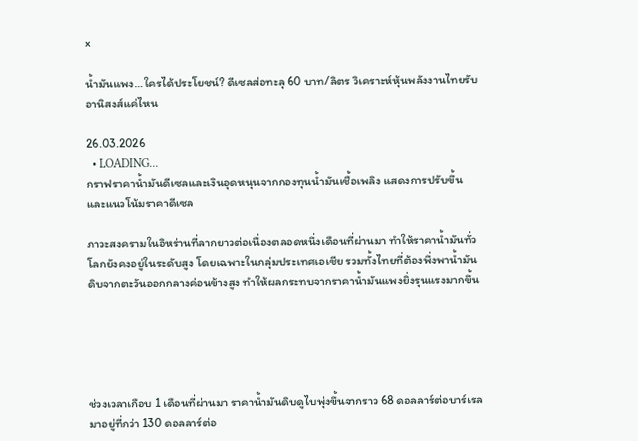×

น้ำมันแพง…ใครได้ประโยชน์? ดีเซลส่อทะลุ 60 บาท/ลิตร วิเคราะห์หุ้นพลังงานไทยรับอานิสงส์แค่ไหน

26.03.2026
  • LOADING...
กราฟราคาน้ำมันดีเซลและเงินอุดหนุนจากกองทุนน้ำมันเชื้อเพลิง แสดงการปรับขึ้นและแนวโน้มราคาดีเซล

ภาวะสงครามในอิหร่านที่ลากยาวต่อเนื่องตลอดหนึ่งเดือนที่ผ่านมา ทำให้ราคาน้ำมันทั่วโลกยังคงอยู่ในระดับสูง โดยเฉพาะในกลุ่มประเทศเอเชีย รวมทั้งไทยที่ต้องพึ่งพาน้ำมันดิบจากตะวันออกกลางค่อนข้างสูง ทำให้ผลกระทบจากราคาน้ำมันแพงยิ่งรุนแรงมากขึ้น





ช่วงเวลาเกือบ 1 เดือนที่ผ่านมา ราคาน้ำมันดิบดูไบพุ่งขึ้นจากราว 68 ดอลลาร์ต่อบาร์เรล มาอยู่ที่กว่า 130 ดอลลาร์ต่อ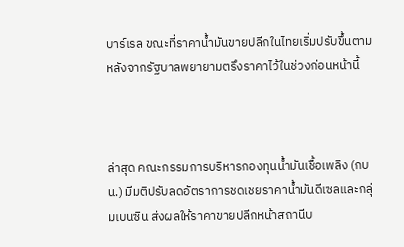บาร์เรล ขณะที่ราคาน้ำมันขายปลีกในไทยเริ่มปรับขึ้นตาม หลังจากรัฐบาลพยายามตรึงราคาไว้ในช่วงก่อนหน้านี้



ล่าสุด คณะกรรมการบริหารกองทุนน้ำมันเชื้อเพลิง (กบน.) มีมติปรับลดอัตราการชดเชยราคาน้ำมันดีเซลและกลุ่มเบนซิน ส่งผลให้ราคาขายปลีกหน้าสถานีบ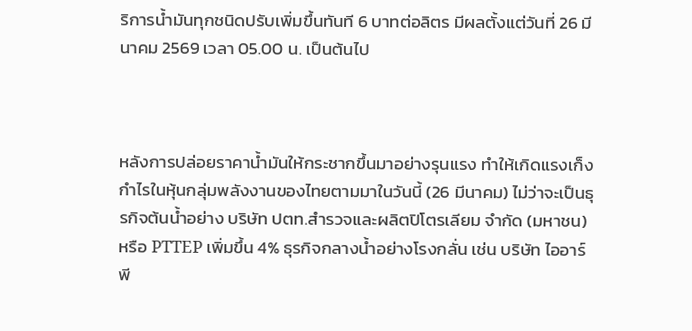ริการน้ำมันทุกชนิดปรับเพิ่มขึ้นทันที 6 บาทต่อลิตร มีผลตั้งแต่วันที่ 26 มีนาคม 2569 เวลา 05.00 น. เป็นต้นไป



หลังการปล่อยราคาน้ำมันให้กระชากขึ้นมาอย่างรุนแรง ทำให้เกิดแรงเก็งกำไรในหุ้นกลุ่มพลังงานของไทยตามมาในวันนี้ (26 มีนาคม) ไม่ว่าจะเป็นธุรกิจต้นน้ำอย่าง บริษัท ปตท.สำรวจและผลิตปิโตรเลียม จำกัด (มหาชน) หรือ PTTEP เพิ่มขึ้น 4% ธุรกิจกลางน้ำอย่างโรงกลั่น เช่น บริษัท ไออาร์พี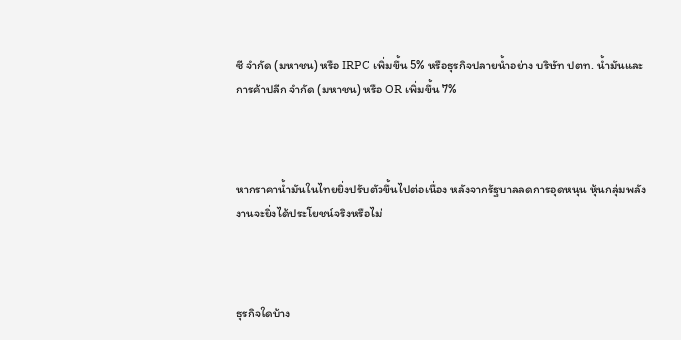ซี จำกัด (มหาชน) หรือ IRPC เพิ่มขึ้น 5% หรือธุรกิจปลายน้ำอย่าง บริษัท ปตท. น้ำมันและการค้าปลีก จำกัด (มหาชน) หรือ OR เพิ่มขึ้น 7%



หากราคาน้ำมันในไทยยิ่งปรับตัวขึ้นไปต่อเนื่อง หลังจากรัฐบาลลดการอุดหนุน หุ้นกลุ่มพลังงานจะยิ่งได้ประโยชน์จริงหรือไม่



ธุรกิจใดบ้าง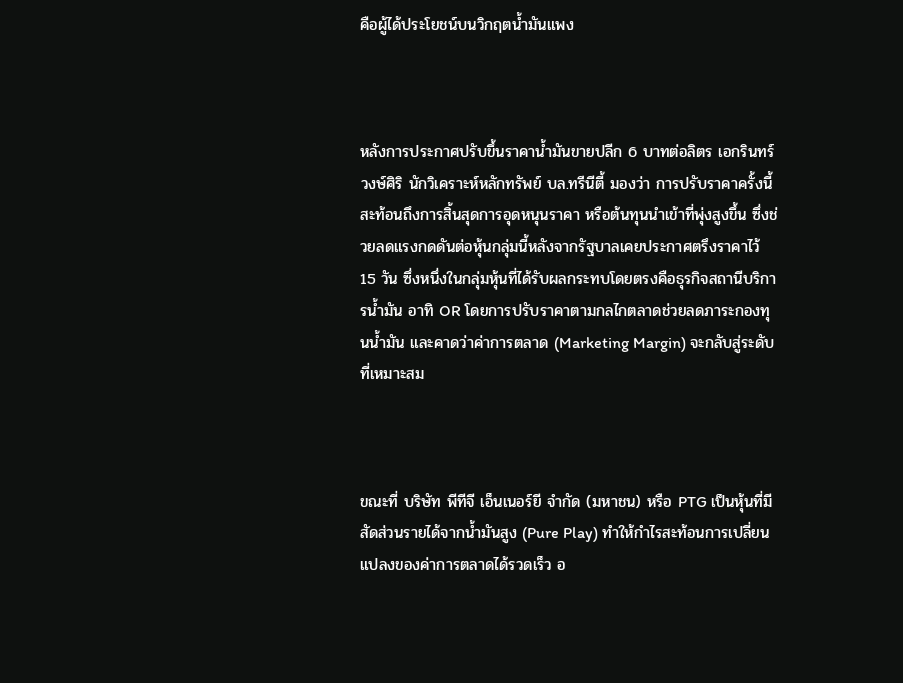คือผู้ได้ประโยชน์บนวิกฤตน้ำมันแพง



หลังการประกาศปรับขึ้นราคาน้ำมันขายปลีก 6 บาทต่อลิตร เอกรินทร์ วงษ์ศิริ นักวิเคราะห์หลักทรัพย์ บล.ทรีนีตี้ มองว่า การปรับราคาครั้งนี้สะท้อนถึงการสิ้นสุดการอุดหนุนราคา หรือต้นทุนนำเข้าที่พุ่งสูงขึ้น ซึ่งช่วยลดแรงกดดันต่อหุ้นกลุ่มนี้หลังจากรัฐบาลเคยประกาศตรึงราคาไว้ 15 วัน ซึ่งหนึ่งในกลุ่มหุ้นที่ได้รับผลกระทบโดยตรงคือธุรกิจสถานีบริการน้ำมัน อาทิ OR โดยการปรับราคาตามกลไกตลาดช่วยลดภาระกองทุนน้ำมัน และคาดว่าค่าการตลาด (Marketing Margin) จะกลับสู่ระดับที่เหมาะสม



ขณะที่ บริษัท พีทีจี เอ็นเนอร์ยี จำกัด (มหาชน) หรือ PTG เป็นหุ้นที่มีสัดส่วนรายได้จากน้ำมันสูง (Pure Play) ทำให้กำไรสะท้อนการเปลี่ยนแปลงของค่าการตลาดได้รวดเร็ว อ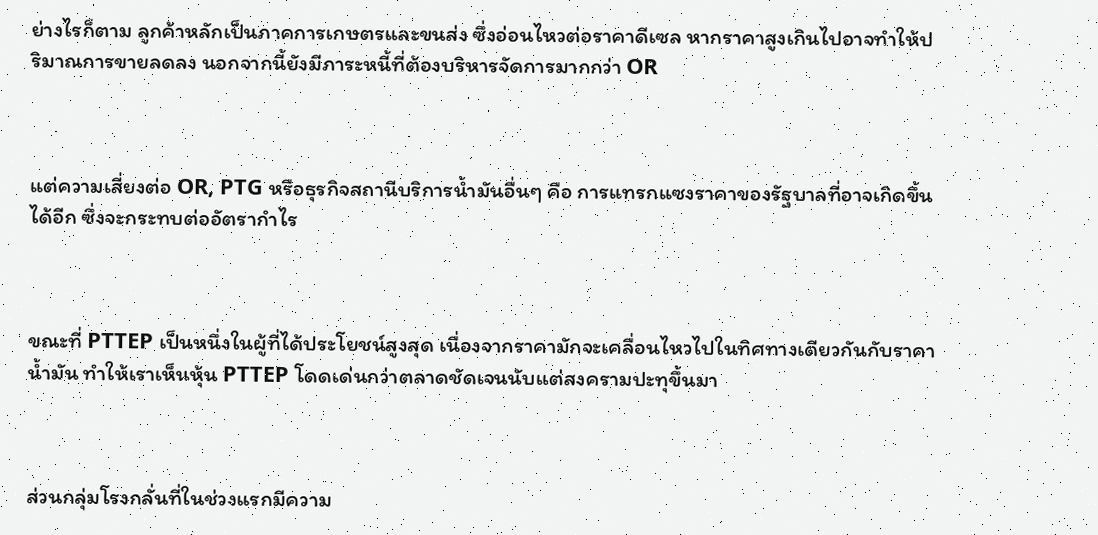ย่างไรก็ตาม ลูกค้าหลักเป็นภาคการเกษตรและขนส่ง ซึ่งอ่อนไหวต่อราคาดีเซล หากราคาสูงเกินไปอาจทำให้ปริมาณการขายลดลง นอกจากนี้ยังมีภาระหนี้ที่ต้องบริหารจัดการมากกว่า OR



แต่ความเสี่ยงต่อ OR, PTG หรือธุรกิจสถานีบริการน้ำมันอื่นๆ คือ การแทรกแซงราคาของรัฐบาลที่อาจเกิดขึ้นได้อีก ซึ่งจะกระทบต่ออัตรากำไร



ขณะที่ PTTEP เป็นหนึ่งในผู้ที่ได้ประโยชน์สูงสุด เนื่องจากราคามักจะเคลื่อนไหวไปในทิศทางเดียวกันกับราคาน้ำมัน ทำให้เราเห็นหุ้น PTTEP โดดเด่นกว่าตลาดชัดเจนนับแต่สงครามปะทุขึ้นมา



ส่วนกลุ่มโรงกลั่นที่ในช่วงแรกมีความ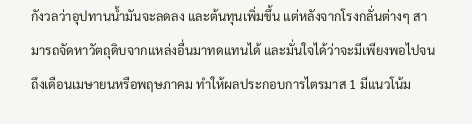กังวลว่าอุปทานน้ำมันจะลดลง และต้นทุนเพิ่มขึ้น แต่หลังจากโรงกลั่นต่างๆ สามารถจัดหาวัตถุดิบจากแหล่งอื่นมาทดแทนได้ และมั่นใจได้ว่าจะมีเพียงพอไปจนถึงเดือนเมษายนหรือพฤษภาคม ทำให้ผลประกอบการไตรมาส 1 มีแนวโน้ม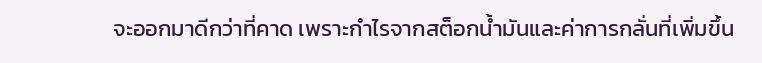จะออกมาดีกว่าที่คาด เพราะกำไรจากสต็อกน้ำมันและค่าการกลั่นที่เพิ่มขึ้น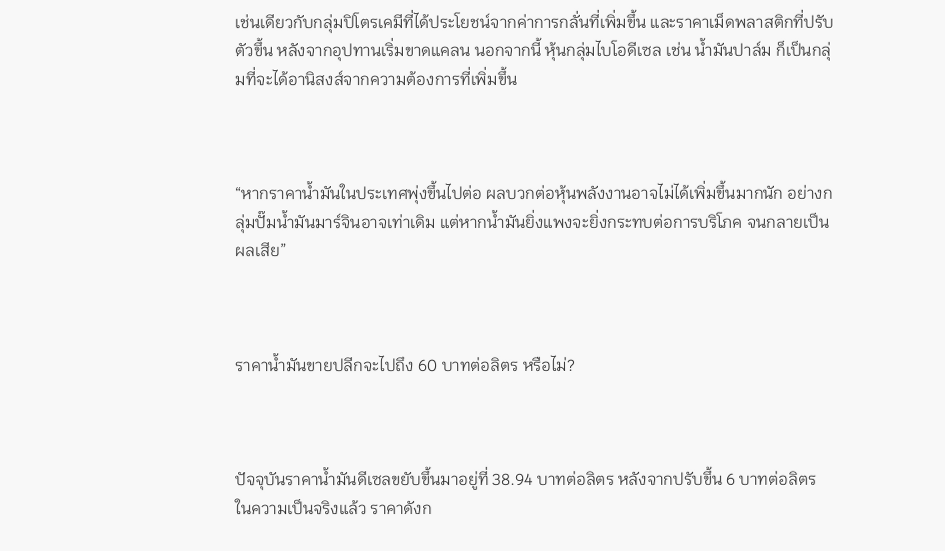เช่นเดียวกับกลุ่มปิโตรเคมีที่ได้ประโยชน์จากค่าการกลั่นที่เพิ่มขึ้น และราคาเม็ดพลาสติกที่ปรับตัวขึ้น หลังจากอุปทานเริ่มขาดแคลน นอกจากนี้ หุ้นกลุ่มไบโอดีเซล เช่น น้ำมันปาล์ม ก็เป็นกลุ่มที่จะได้อานิสงส์จากความต้องการที่เพิ่มขึ้น



“หากราคาน้ำมันในประเทศพุ่งขึ้นไปต่อ ผลบวกต่อหุ้นพลังงานอาจไม่ได้เพิ่มขึ้นมากนัก อย่างกลุ่มปั๊มน้ำมันมาร์จินอาจเท่าเดิม แต่หากน้ำมันยิ่งแพงจะยิ่งกระทบต่อการบริโภค จนกลายเป็นผลเสีย”



ราคาน้ำมันขายปลีกจะไปถึง 60 บาทต่อลิตร หรือไม่?



ปัจจุบันราคาน้ำมันดีเซลขยับขึ้นมาอยู่ที่ 38.94 บาทต่อลิตร หลังจากปรับขึ้น 6 บาทต่อลิตร ในความเป็นจริงแล้ว ราคาดังก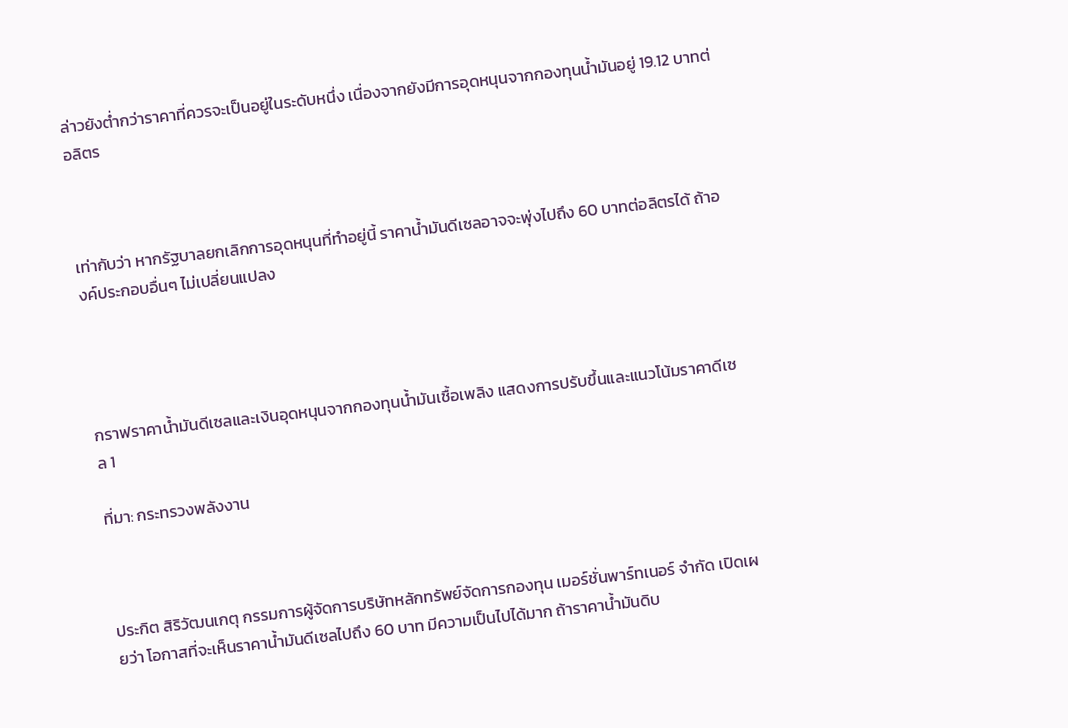ล่าวยังต่ำกว่าราคาที่ควรจะเป็นอยู่ในระดับหนึ่ง เนื่องจากยังมีการอุดหนุนจากกองทุนน้ำมันอยู่ 19.12 บาทต่อลิตร



เท่ากับว่า หากรัฐบาลยกเลิกการอุดหนุนที่ทำอยู่นี้ ราคาน้ำมันดีเซลอาจจะพุ่งไปถึง 60 บาทต่อลิตรได้ ถ้าองค์ประกอบอื่นๆ ไม่เปลี่ยนแปลง




กราฟราคาน้ำมันดีเซลและเงินอุดหนุนจากกองทุนน้ำมันเชื้อเพลิง แสดงการปรับขึ้นและแนวโน้มราคาดีเซล 1

ที่มา: กระทรวงพลังงาน



ประกิต สิริวัฒนเกตุ กรรมการผู้จัดการบริษัทหลักทรัพย์จัดการกองทุน เมอร์ชั่นพาร์ทเนอร์ จำกัด เปิดเผยว่า โอกาสที่จะเห็นราคาน้ำมันดีเซลไปถึง 60 บาท มีความเป็นไปได้มาก ถ้าราคาน้ำมันดิบ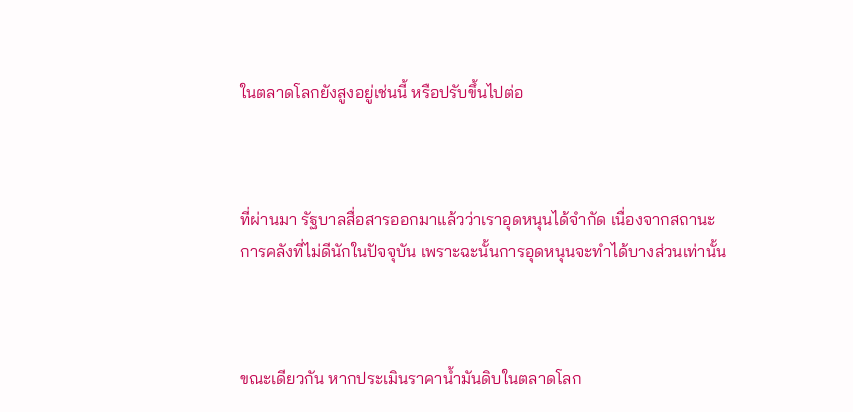ในตลาดโลกยังสูงอยู่เช่นนี้ หรือปรับขึ้นไปต่อ



ที่ผ่านมา รัฐบาลสื่อสารออกมาแล้วว่าเราอุดหนุนได้จำกัด เนื่องจากสถานะการคลังที่ไม่ดีนักในปัจจุบัน เพราะฉะนั้นการอุดหนุนจะทำได้บางส่วนเท่านั้น



ขณะเดียวกัน หากประเมินราคาน้ำมันดิบในตลาดโลก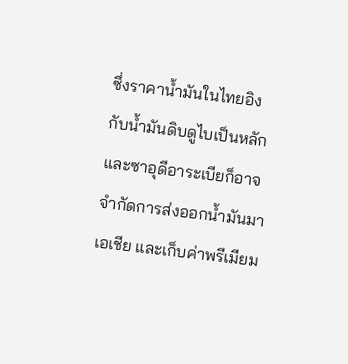ซึ่งราคาน้ำมันในไทยอิงกับน้ำมันดิบดูไบเป็นหลัก และซาอุดีอาระเบียก็อาจจำกัดการส่งออกน้ำมันมาเอเชีย และเก็บค่าพรีเมียม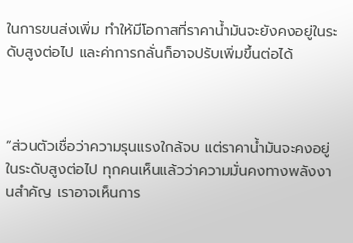ในการขนส่งเพิ่ม ทำให้มีโอกาสที่ราคาน้ำมันจะยังคงอยู่ในระดับสูงต่อไป และค่าการกลั่นก็อาจปรับเพิ่มขึ้นต่อได้



“ส่วนตัวเชื่อว่าความรุนแรงใกล้จบ แต่ราคาน้ำมันจะคงอยู่ในระดับสูงต่อไป ทุกคนเห็นแล้วว่าความมั่นคงทางพลังงานสำคัญ เราอาจเห็นการ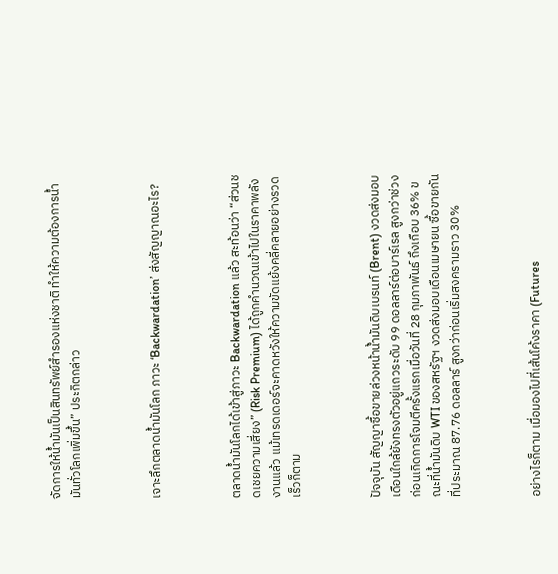จัดการให้น้ำมันเป็นสินทรัพย์สำรองแห่งชาติ ทำให้ความต้องการน้ำมันทั่วโลกเพิ่มขึ้น” ประกิตกล่าว



เจาะลึกตลาดน้ำมันโลก ภาวะ ‘Backwardation’ ส่งสัญญาณอะไร?



ตลาดน้ำมันโลกได้เข้าสู่ภาวะ Backwardation แล้ว สะท้อนว่า “ส่วนชดเชยความเสี่ยง” (Risk Premium) ได้ถูกคำนวณเข้าไปในราคาพลังงานแล้ว แม้เทรดเดอร์จะคาดหวังให้ความขัดแย้งคลี่คลายอย่างรวดเร็วก็ตาม



ปัจจุบัน สัญญาซื้อขายล่วงหน้าน้ำมันดิบเบรนท์ (Brent) งวดส่งมอบเดือนใกล้ยังทรงตัวอยู่แถวระดับ 99 ดอลลาร์ต่อบาร์เรล สูงกว่าช่วงก่อนเกิดการโจมตีครั้งแรกเมื่อวันที่ 28 กุมภาพันธ์ ถึงเกือบ 36% ขณะที่น้ำมันดิบ WTI ของสหรัฐฯ งวดส่งมอบเดือนเมษายน ซื้อขายกันที่ประมาณ 87.76 ดอลลาร์ สูงกว่าก่อนเริ่มสงครามราว 30%



อย่างไรก็ตาม เมื่อมองไปที่เส้นโค้งราคา (Futures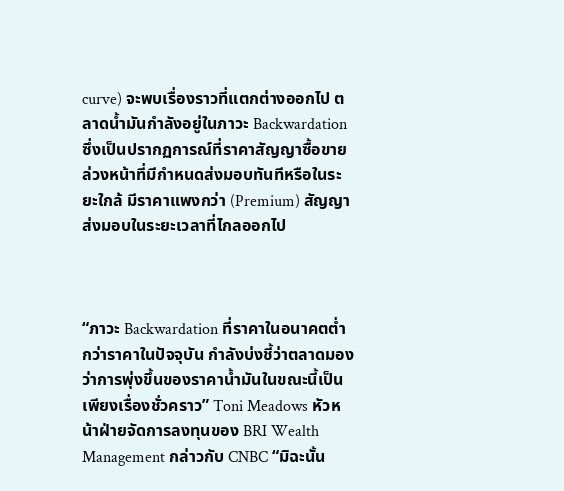curve) จะพบเรื่องราวที่แตกต่างออกไป ตลาดน้ำมันกำลังอยู่ในภาวะ Backwardation ซึ่งเป็นปรากฏการณ์ที่ราคาสัญญาซื้อขายล่วงหน้าที่มีกำหนดส่งมอบทันทีหรือในระยะใกล้ มีราคาแพงกว่า (Premium) สัญญาส่งมอบในระยะเวลาที่ไกลออกไป



“ภาวะ Backwardation ที่ราคาในอนาคตต่ำกว่าราคาในปัจจุบัน กำลังบ่งชี้ว่าตลาดมองว่าการพุ่งขึ้นของราคาน้ำมันในขณะนี้เป็นเพียงเรื่องชั่วคราว” Toni Meadows หัวหน้าฝ่ายจัดการลงทุนของ BRI Wealth Management กล่าวกับ CNBC “มิฉะนั้น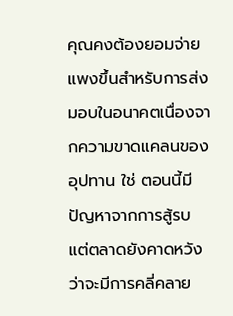คุณคงต้องยอมจ่ายแพงขึ้นสำหรับการส่งมอบในอนาคตเนื่องจากความขาดแคลนของอุปทาน ใช่ ตอนนี้มีปัญหาจากการสู้รบ แต่ตลาดยังคาดหวังว่าจะมีการคลี่คลาย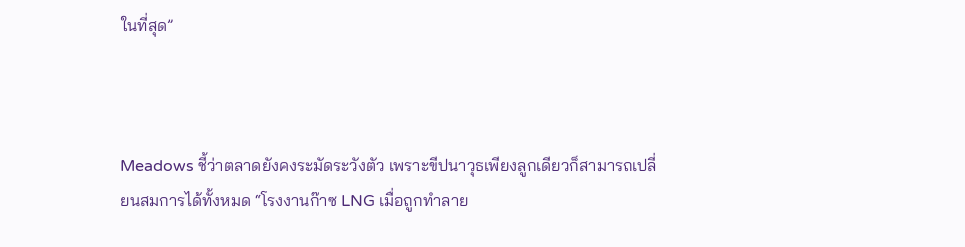ในที่สุด”



Meadows ชี้ว่าตลาดยังคงระมัดระวังตัว เพราะขีปนาวุธเพียงลูกเดียวก็สามารถเปลี่ยนสมการได้ทั้งหมด “โรงงานก๊าซ LNG เมื่อถูกทำลาย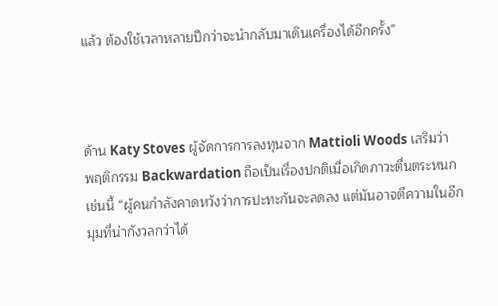แล้ว ต้องใช้เวลาหลายปีกว่าจะนำกลับมาเดินเครื่องได้อีกครั้ง”



ด้าน Katy Stoves ผู้จัดการการลงทุนจาก Mattioli Woods เสริมว่า พฤติกรรม Backwardation ถือเป็นเรื่องปกติเมื่อเกิดภาวะตื่นตระหนกเช่นนี้ “ผู้คนกำลังคาดหวังว่าการปะทะกันจะลดลง แต่มันอาจตีความในอีกมุมที่น่ากังวลกว่าได้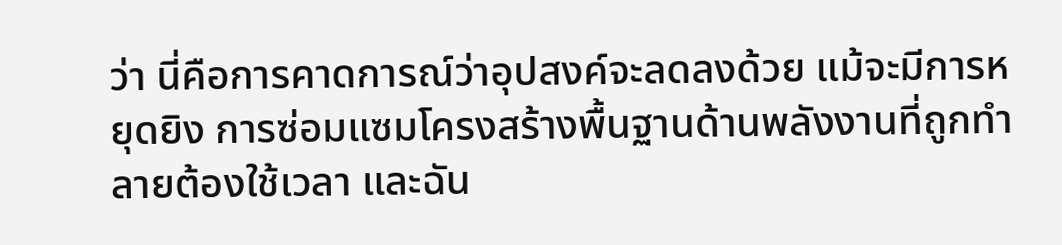ว่า นี่คือการคาดการณ์ว่าอุปสงค์จะลดลงด้วย แม้จะมีการหยุดยิง การซ่อมแซมโครงสร้างพื้นฐานด้านพลังงานที่ถูกทำลายต้องใช้เวลา และฉัน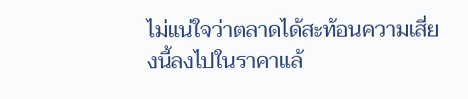ไม่แน่ใจว่าตลาดได้สะท้อนความเสี่ยงนี้ลงไปในราคาแล้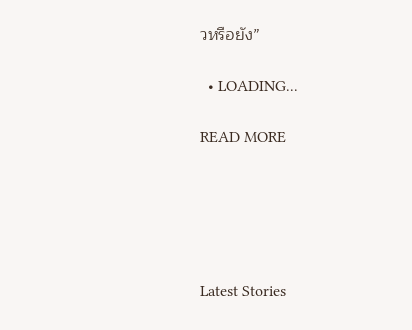วหรือยัง”

  • LOADING...

READ MORE





Latest Stories